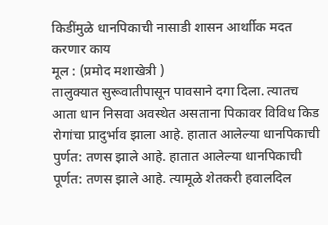किडींमुळे धानपिकाची नासाडी शासन आर्थाीक मदत करणार काय
मूल : (प्रमोद मशाखेत्री )
तालुक्यात सुरूवातीपासून पावसाने दगा दिला. त्यातच आता धान निसवा अवस्थेत असताना पिकावर विविध किड रोगांचा प्रादुर्भाव झाला आहे. हातात आलेल्या धानपिकाची पुर्णत: तणस झाले आहे. हातात आलेल्या धानपिकाची पूर्णत: तणस झाले आहे. त्यामूळे शेतकरी हवालदिल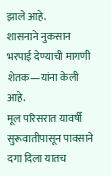झाले आहे.
शासनाने नुकसान भरपाई देण्याची मागणी शेतक—यांना केली आहे.
मूल परिसरात यावर्षी सुरूवातीपासून पावसाने दगा दिला यातच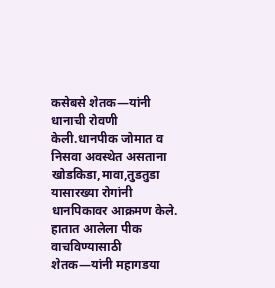कसेबसे शेतक—यांनी धानाची रोवणी केली.धानपीक जोमात व निसवा अवस्थेत असताना खोडकिडा,मावा,तुडतुडा यासारख्या रोगांनी धानपिकावर आक्रमण केले. हातात आलेला पीक वाचविण्यासाठी शेतक—यांनी महागडया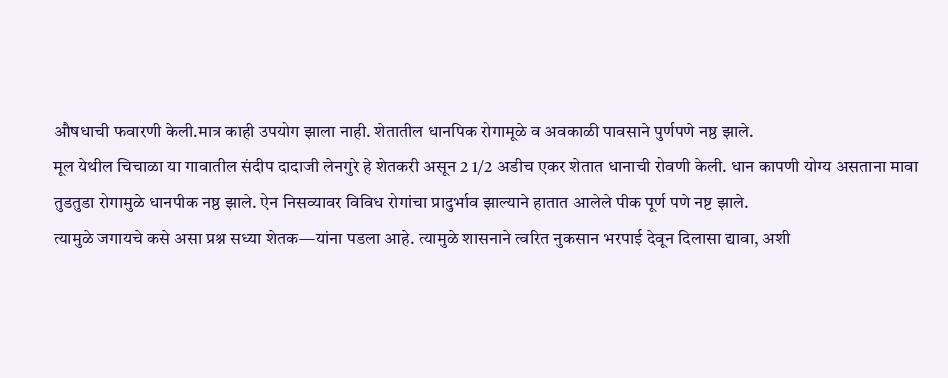औषधाची फवारणी केली.मात्र काही उपयोग झाला नाही. शेतातील धानपिक रोगामूळे व अवकाळी पावसाने पुर्णपणे नष्ठ झाले.
मूल येथील चिचाळा या गावातील संदीप दादाजी लेनगुरे हे शेतकरी असून 2 1/2 अडीच एकर शेतात धानाची रोवणी केली. धान कापणी योग्य असताना मावा तुडतुडा रोगामुळे धानपीक नष्ठ झाले. ऐन निसव्यावर विविध रोगांचा प्रादुर्भाव झाल्याने हातात आलेले पीक पूर्ण पणे नष्ट झाले.
त्यामुळे जगायचे कसे असा प्रश्न सध्या शेतक—यांना पडला आहे. त्यामुळे शासनाने त्वरित नुकसान भरपाई देवून दिलासा द्यावा, अशी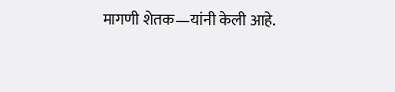मागणी शेतक—यांनी केली आहे.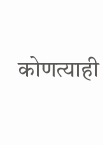कोणत्याही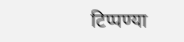टिप्पण्या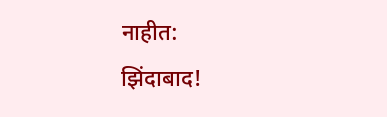नाहीत:
झिंदाबाद!